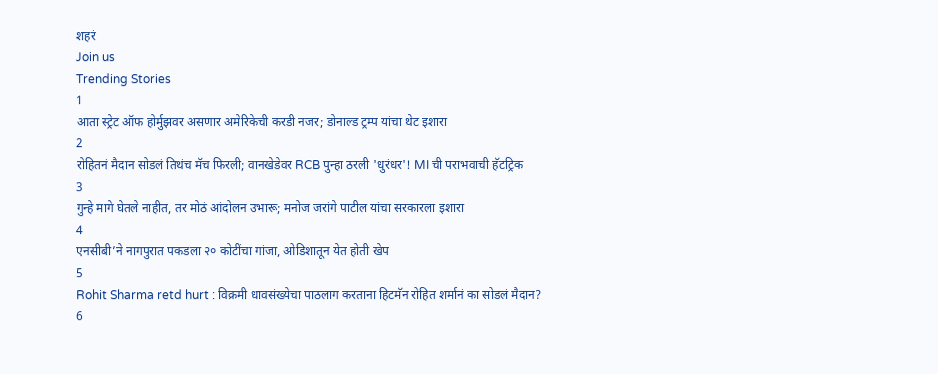शहरं
Join us
Trending Stories
1
आता स्ट्रेट ऑफ होर्मुझवर असणार अमेरिकेची करडी नजर; डोनाल्ड ट्रम्प यांचा थेट इशारा
2
रोहितनं मैदान सोडलं तिथंच मॅच फिरली; वानखेडेवर RCB पुन्हा ठरली 'धुरंधर'! MI ची पराभवाची हॅटट्रिक
3
गुन्हे मागे घेतले नाहीत, तर मोठं आंदोलन उभारू; मनोज जरांगे पाटील यांचा सरकारला इशारा
4
एनसीबी’ने नागपुरात पकडला २० कोटींचा गांजा, ओडिशातून येत होती खेप
5
Rohit Sharma retd hurt : विक्रमी धावसंख्येचा पाठलाग करताना हिटमॅन रोहित शर्मानं का सोडलं मैदान?
6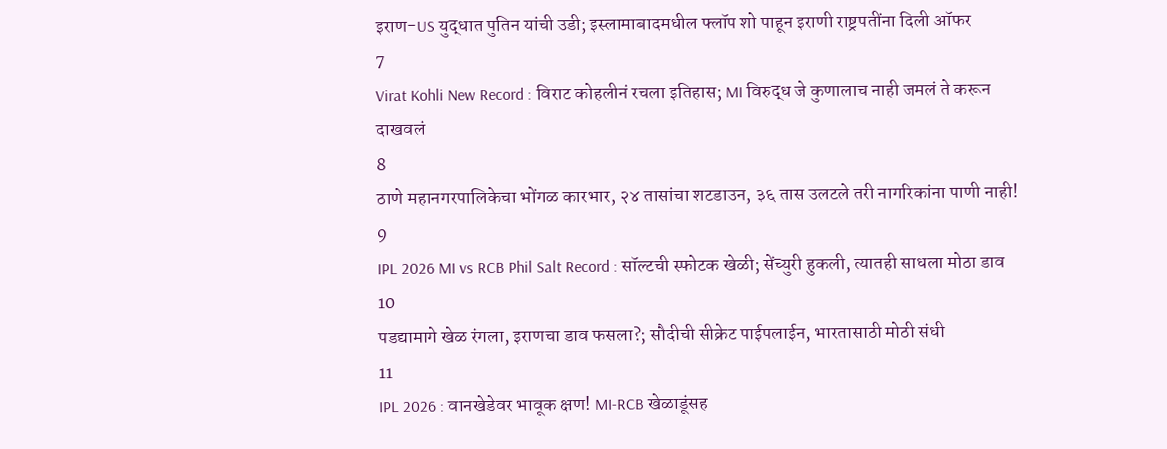इराण-US युद्धात पुतिन यांची उडी; इस्लामाबादमधील फ्लॉप शो पाहून इराणी राष्ट्रपतींना दिली ऑफर
7
Virat Kohli New Record : विराट कोहलीनं रचला इतिहास; MI विरुद्ध जे कुणालाच नाही जमलं ते करून दाखवलं
8
ठाणे महानगरपालिकेचा भोंगळ कारभार, २४ तासांचा शटडाउन, ३६ तास उलटले तरी नागरिकांना पाणी नाही!
9
IPL 2026 MI vs RCB Phil Salt Record : सॉल्टची स्फोटक खेळी; सेंच्युरी हुकली, त्यातही साधला मोठा डाव
10
पडद्यामागे खेळ रंगला, इराणचा डाव फसला?; सौदीची सीक्रेट पाईपलाईन, भारतासाठी मोठी संधी
11
IPL 2026 : वानखेडेवर भावूक क्षण! MI-RCB खेळाडूंसह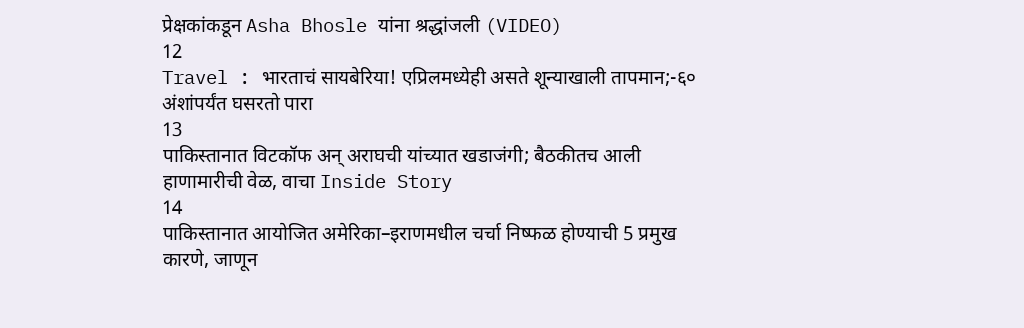प्रेक्षकांकडून Asha Bhosle यांना श्रद्धांजली (VIDEO)
12
Travel : भारताचं सायबेरिया! एप्रिलमध्येही असते शून्याखाली तापमान;-६० अंशांपर्यंत घसरतो पारा
13
पाकिस्तानात विटकॉफ अन् अराघची यांच्यात खडाजंगी; बैठकीतच आली हाणामारीची वेळ, वाचा Inside Story
14
पाकिस्तानात आयोजित अमेरिका–इराणमधील चर्चा निष्फळ होण्याची 5 प्रमुख कारणे, जाणून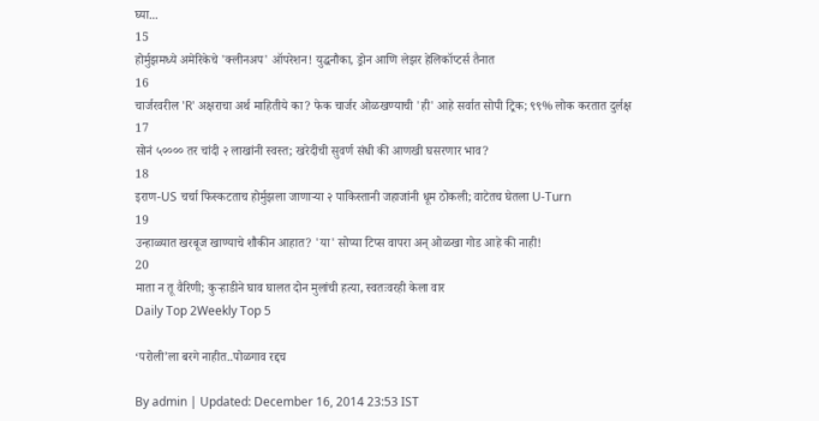घ्या...
15
होर्मुझमध्ये अमेरिकेचे 'क्लीनअप' ऑपरेशन! युद्धनौका, ड्रोन आणि लेझर हेलिकॉप्टर्स तैनात
16
चार्जरवरील 'R' अक्षराचा अर्थ माहितीये का? फेक चार्जर ओळखण्याची 'ही' आहे सर्वात सोपी ट्रिक; ९९% लोक करतात दुर्लक्ष
17
सोनं ५०००० तर चांदी २ लाखांनी स्वस्त; खरेदीची सुवर्ण संधी की आणखी घसरणार भाव?
18
इराण-US चर्चा फिस्कटताच होर्मुझला जाणाऱ्या २ पाकिस्तानी जहाजांनी धूम ठोकली; वाटेतच घेतला U-Turn
19
उन्हाळ्यात खरबूज खाण्याचे शौकीन आहात? 'या' सोप्या टिप्स वापरा अन् ओळखा गोड आहे की नाही!
20
माता न तू वैरिणी; कुऱ्हाडीने घाव घालत दोन मुलांची हत्या, स्वतःवरही केला वार
Daily Top 2Weekly Top 5

‘परोली’ला बरगे नाहीत..पोळगाव रद्दच

By admin | Updated: December 16, 2014 23:53 IST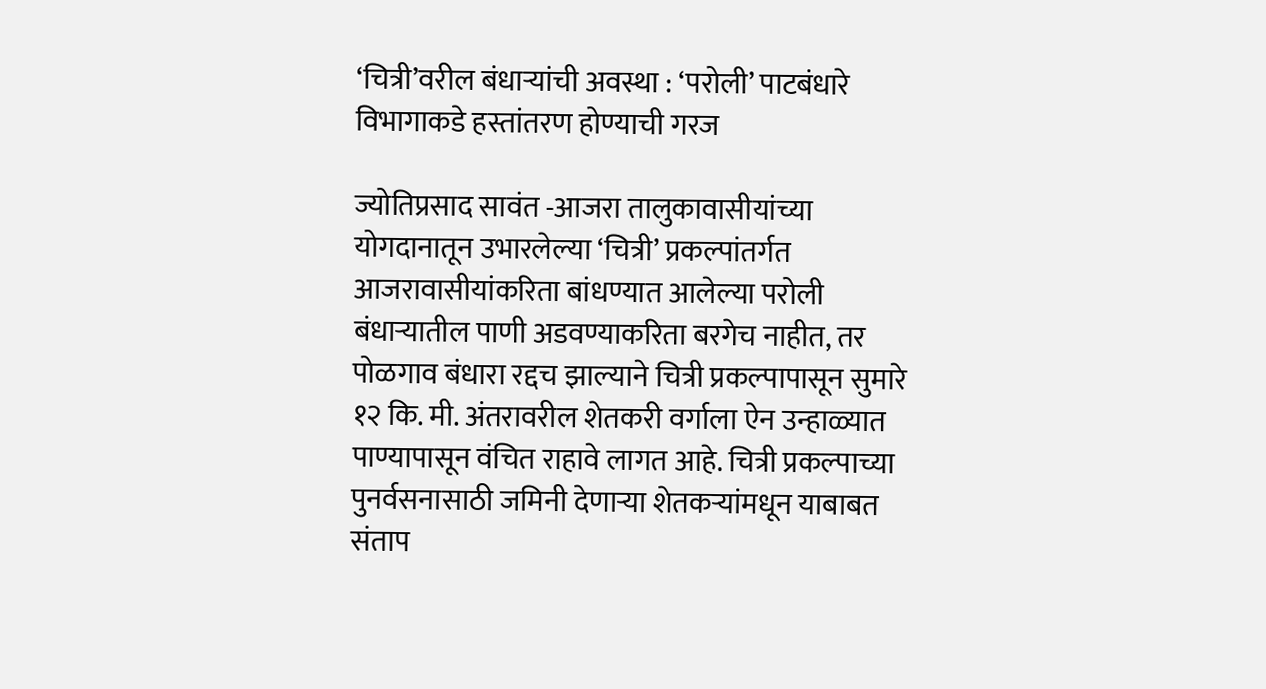‘चित्री’वरील बंधाऱ्यांची अवस्था : ‘परोली’ पाटबंधारे विभागाकडे हस्तांतरण होण्याची गरज

ज्योतिप्रसाद सावंत -आजरा तालुकावासीयांच्या योगदानातून उभारलेल्या ‘चित्री’ प्रकल्पांतर्गत आजरावासीयांकरिता बांधण्यात आलेल्या परोली बंधाऱ्यातील पाणी अडवण्याकरिता बरगेच नाहीत, तर पोळगाव बंधारा रद्दच झाल्याने चित्री प्रकल्पापासून सुमारे १२ कि. मी. अंतरावरील शेतकरी वर्गाला ऐन उन्हाळ्यात पाण्यापासून वंचित राहावे लागत आहे. चित्री प्रकल्पाच्या पुनर्वसनासाठी जमिनी देणाऱ्या शेतकऱ्यांमधून याबाबत संताप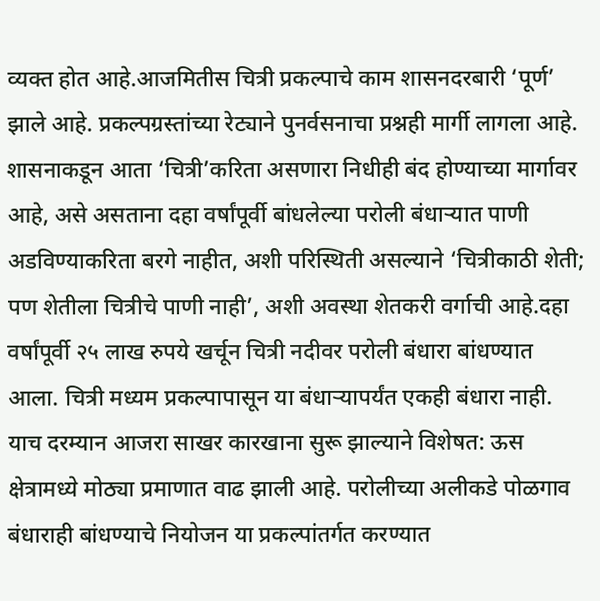व्यक्त होत आहे.आजमितीस चित्री प्रकल्पाचे काम शासनदरबारी ‘पूर्ण’ झाले आहे. प्रकल्पग्रस्तांच्या रेट्याने पुनर्वसनाचा प्रश्नही मार्गी लागला आहे. शासनाकडून आता ‘चित्री’करिता असणारा निधीही बंद होण्याच्या मार्गावर आहे, असे असताना दहा वर्षांपूर्वी बांधलेल्या परोली बंधाऱ्यात पाणी अडविण्याकरिता बरगे नाहीत, अशी परिस्थिती असल्याने ‘चित्रीकाठी शेती; पण शेतीला चित्रीचे पाणी नाही’, अशी अवस्था शेतकरी वर्गाची आहे.दहा वर्षांपूर्वी २५ लाख रुपये खर्चून चित्री नदीवर परोली बंधारा बांधण्यात आला. चित्री मध्यम प्रकल्पापासून या बंधाऱ्यापर्यंत एकही बंधारा नाही. याच दरम्यान आजरा साखर कारखाना सुरू झाल्याने विशेषत: ऊस क्षेत्रामध्ये मोठ्या प्रमाणात वाढ झाली आहे. परोलीच्या अलीकडे पोळगाव बंधाराही बांधण्याचे नियोजन या प्रकल्पांतर्गत करण्यात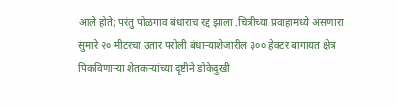आले होते; परंतु पोळगाव बंधाराच रद्द झाला .चित्रीच्या प्रवाहामध्ये असणारा सुमारे २० मीटरचा उतार परोली बंधाऱ्याशेजारील ३०० हेक्टर बागायत क्षेत्र पिकविणाऱ्या शेतकऱ्यांच्या दृष्टीने डोकेदुखी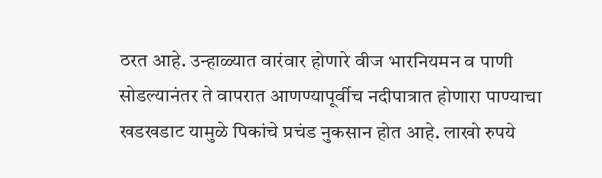ठरत आहे. उन्हाळ्यात वारंवार होणारे वीज भारनियमन व पाणी सोडल्यानंतर ते वापरात आणण्यापूर्वीच नदीपात्रात होणारा पाण्याचा खडखडाट यामुळे पिकांचे प्रचंड नुकसान होत आहे. लाखो रुपये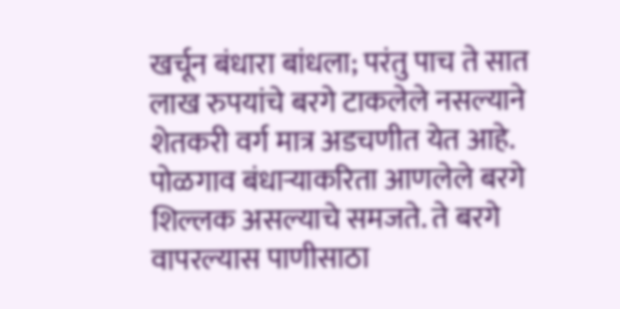खर्चून बंधारा बांधला; परंतु पाच ते सात लाख रुपयांचे बरगे टाकलेले नसल्याने शेतकरी वर्ग मात्र अडचणीत येत आहे. पोळगाव बंधाऱ्याकरिता आणलेले बरगे शिल्लक असल्याचे समजते. ते बरगे वापरल्यास पाणीसाठा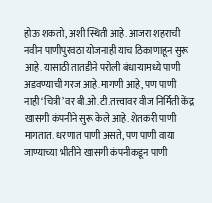होऊ शकतो, अशी स्थिती आहे. आजरा शहराची नवीन पाणीपुरवठा योजनाही याच ठिकाणाहून सुरू आहे. यासाठी तातडीने परोली बंधाऱ्यामध्ये पाणी अडवण्याची गरज आहे.मागणी आहे, पण पाणी नाही‘चित्री’वर बी.ओ.टी.तत्त्वावर वीज निर्मिती केंद्र खासगी कंपनीने सुरू केले आहे. शेतकरी पाणी मागतात. धरणात पाणी असते, पण पाणी वाया जाण्याच्या भीतीने खासगी कंपनीकडून पाणी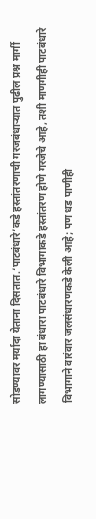सोडण्यावर मर्यादा येताना दिसतात.‘पाटबंधारे’कडे हस्तांतरणाची गरजबंधाऱ्यात पुढील प्रश्न मार्गी लागण्यासाठी हा बंधारा पाटबंधारे विभागाकडे हस्तांतरण होणे गरजेचे आहे, तशी माणगीही पाटबंधारे विभागाने वारंवार जलसंधारणकडे केली आहे; पण धड पाणीही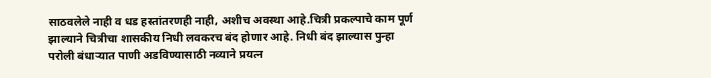साठवलेले नाही व धड हस्तांतरणही नाही, अशीच अवस्था आहे.चित्री प्रकल्पाचे काम पूर्ण झाल्याने चित्रीचा शासकीय निधी लवकरच बंद होणार आहे. निधी बंद झाल्यास पुन्हा परोली बंधाऱ्यात पाणी अडविण्यासाठी नव्याने प्रयत्न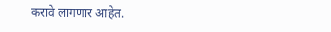करावे लागणार आहेत.